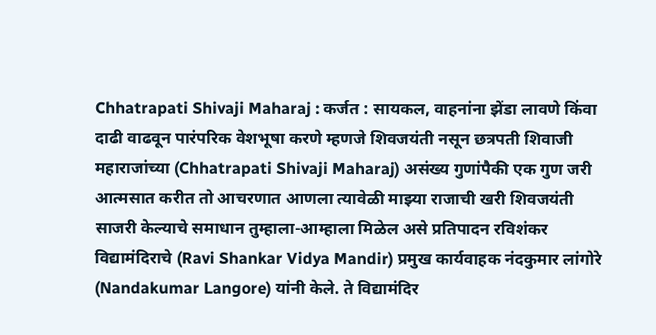Chhatrapati Shivaji Maharaj : कर्जत : सायकल, वाहनांना झेंडा लावणे किंवा दाढी वाढवून पारंपरिक वेशभूषा करणे म्हणजे शिवजयंती नसून छत्रपती शिवाजी महाराजांच्या (Chhatrapati Shivaji Maharaj) असंख्य गुणांपैकी एक गुण जरी आत्मसात करीत तो आचरणात आणला त्यावेळी माझ्या राजाची खरी शिवजयंती साजरी केल्याचे समाधान तुम्हाला-आम्हाला मिळेल असे प्रतिपादन रविशंकर विद्यामंदिराचे (Ravi Shankar Vidya Mandir) प्रमुख कार्यवाहक नंदकुमार लांगोरे (Nandakumar Langore) यांनी केले. ते विद्यामंदिर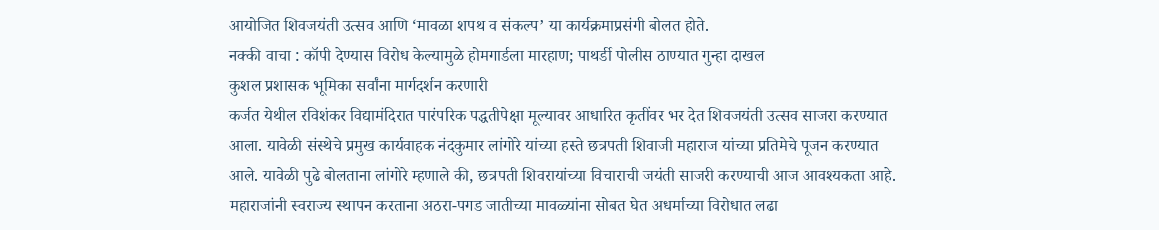आयोजित शिवजयंती उत्सव आणि ‘मावळा शपथ व संकल्प’ या कार्यक्रमाप्रसंगी बोलत होते.
नक्की वाचा : कॉपी देण्यास विरोध केल्यामुळे होमगार्डला मारहाण; पाथर्डी पोलीस ठाण्यात गुन्हा दाखल
कुशल प्रशासक भूमिका सर्वांना मार्गदर्शन करणारी
कर्जत येथील रविशंकर विद्यामंदिरात पारंपरिक पद्धतीपेक्षा मूल्यावर आधारित कृतींवर भर देत शिवजयंती उत्सव साजरा करण्यात आला. यावेळी संस्थेचे प्रमुख कार्यवाहक नंदकुमार लांगोरे यांच्या हस्ते छत्रपती शिवाजी महाराज यांच्या प्रतिमेचे पूजन करण्यात आले. यावेळी पुढे बोलताना लांगोरे म्हणाले की, छत्रपती शिवरायांच्या विचाराची जयंती साजरी करण्याची आज आवश्यकता आहे. महाराजांनी स्वराज्य स्थापन करताना अठरा-पगड जातीच्या मावळ्यांना सोबत घेत अधर्माच्या विरोधात लढा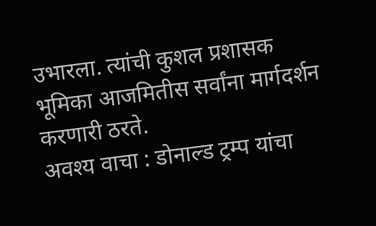उभारला. त्यांची कुशल प्रशासक भूमिका आजमितीस सर्वांना मार्गदर्शन करणारी ठरते.
अवश्य वाचा : डोनाल्ड ट्रम्प यांचा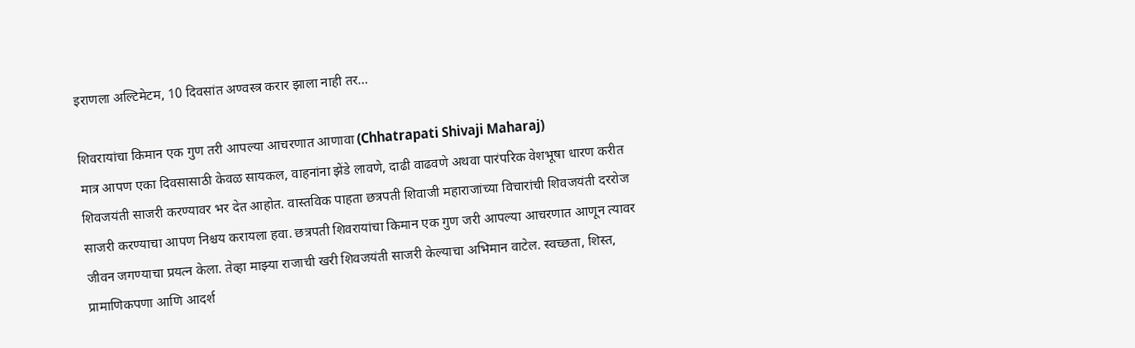इराणला अल्टिमेटम, 10 दिवसांत अण्वस्त्र करार झाला नाही तर…

शिवरायांचा किमान एक गुण तरी आपल्या आचरणात आणावा (Chhatrapati Shivaji Maharaj)
मात्र आपण एका दिवसासाठी केवळ सायकल, वाहनांना झेंडे लावणे, दाढी वाढवणे अथवा पारंपरिक वेशभूषा धारण करीत शिवजयंती साजरी करण्यावर भर देत आहोत. वास्तविक पाहता छत्रपती शिवाजी महाराजांच्या विचारांची शिवजयंती दररोज साजरी करण्याचा आपण निश्चय करायला हवा. छत्रपती शिवरायांचा किमान एक गुण जरी आपल्या आचरणात आणून त्यावर जीवन जगण्याचा प्रयत्न केला. तेव्हा माझ्या राजाची खरी शिवजयंती साजरी केल्याचा अभिमान वाटेल. स्वच्छता, शिस्त, प्रामाणिकपणा आणि आदर्श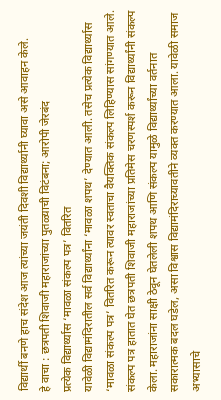विद्यार्थी बनणे हाच संदेश आज त्यांच्या जयंती दिवशी विद्यार्थ्यानी घ्यावा असे आवाहन केले.
हे वाचा : छत्रपती शिवाजी महाराजांच्या पुतळ्याची विटंबना; आरोपी जेरबंद
प्रत्येक विद्यार्थ्यास ‘मावळा संकल्प पत्र’ वितरित
यावेळी विद्यामंदिरातील सर्व विद्यार्थ्यांना ‘मावळा शपथ’ देण्यात आली. तसेच प्रत्येक विद्यार्थ्यास ‘मावळा संकल्प पत्र’ वितरित करून त्यावर स्वताचा वैयक्तिक संकल्प लिहिण्यास सांगण्यात आले. संकल्प पत्र हातात घेत छत्रपती शिवाजी महाराजांच्या प्रतिमेस चरणस्पर्श करून विद्यार्थ्यांनी संकल्प केला. महाराजांना साक्षी ठेवून घेतलेली शपथ आणि संकल्प यामुळे विद्यार्थ्यांच्या वर्तनात सकारात्मक बदल घडेल, असा विश्वास विद्यामंदिराच्यावतीने व्यक्त करण्यात आला. यावेळी समाज अभ्यासाचे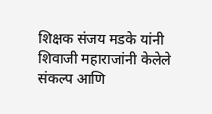शिक्षक संजय मडके यांनी शिवाजी महाराजांनी केलेले संकल्प आणि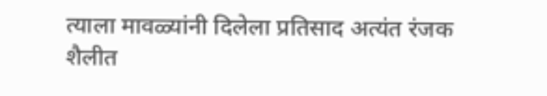त्याला मावळ्यांनी दिलेला प्रतिसाद अत्यंत रंजक शैलीत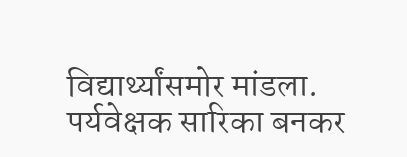विद्यार्थ्यांसमोर मांडला. पर्यवेक्षक सारिका बनकर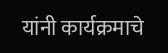यांनी कार्यक्रमाचे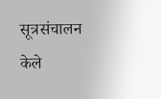सूत्रसंचालन केले